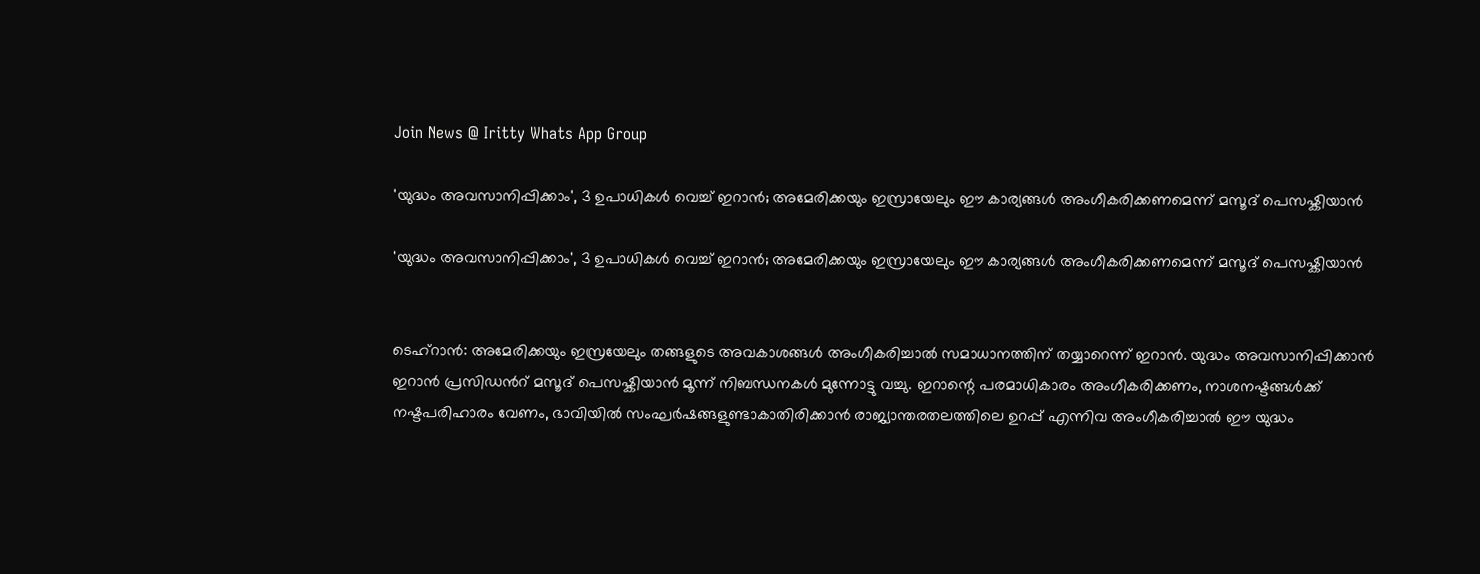Join News @ Iritty Whats App Group

'യുദ്ധം അവസാനിപ്പിക്കാം', 3 ഉപാധികൾ വെച്ച് ഇറാൻ; അമേരിക്കയും ഇസ്രായേലും ഈ കാര്യങ്ങൾ അംഗീകരിക്കണമെന്ന് മസൂദ് പെസഷ്കിയാൻ

'യുദ്ധം അവസാനിപ്പിക്കാം', 3 ഉപാധികൾ വെച്ച് ഇറാൻ; അമേരിക്കയും ഇസ്രായേലും ഈ കാര്യങ്ങൾ അംഗീകരിക്കണമെന്ന് മസൂദ് പെസഷ്കിയാൻ


ടെഹ്റാൻ: അമേരിക്കയും ഇസ്രയേലും തങ്ങളുടെ അവകാശങ്ങൾ അംഗീകരിച്ചാൽ സമാധാനത്തിന് തയ്യാറെന്ന് ഇറാൻ. യുദ്ധം അവസാനിപ്പിക്കാൻ ഇറാൻ പ്രസിഡന്‍റ് മസൂദ് പെസഷ്കിയാൻ മൂന്ന് നിബന്ധനകൾ മുന്നോട്ടു വച്ചു. ഇറാന്റെ പരമാധികാരം അംഗീകരിക്കണം, നാശനഷ്ടങ്ങൾക്ക് നഷ്ടപരിഹാരം വേണം, ഭാവിയിൽ സംഘർഷങ്ങളുണ്ടാകാതിരിക്കാൻ രാജ്യാന്തരതലത്തിലെ ഉറപ്പ് എന്നിവ അംഗീകരിച്ചാൽ ഈ യുദ്ധം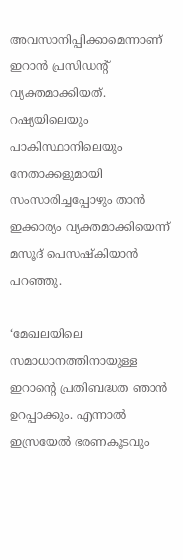അവസാനിപ്പിക്കാമെന്നാണ് ഇറാൻ പ്രസിഡന്‍റ് വ്യക്തമാക്കിയത്. റഷ്യയിലെയും പാകിസ്ഥാനിലെയും നേതാക്കളുമായി സംസാരിച്ചപ്പോഴും താൻ ഇക്കാര്യം വ്യക്തമാക്കിയെന്ന് മസൂദ് പെസഷ്കിയാൻ പറഞ്ഞു.

‘മേഖലയിലെ സമാധാനത്തിനായുള്ള ഇറാന്റെ പ്രതിബദ്ധത ഞാൻ ഉറപ്പാക്കും. എന്നാൽ ഇസ്രയേൽ ഭരണകൂടവും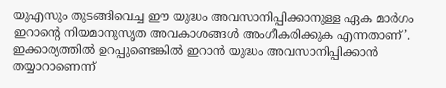യുഎസും തുടങ്ങിവെച്ച ഈ യുദ്ധം അവസാനിപ്പിക്കാനുള്ള ഏക മാർഗം ഇറാന്റെ നിയമാനുസൃത അവകാശങ്ങൾ അംഗീകരിക്കുക എന്നതാണ്’. ഇക്കാര്യത്തിൽ ഉറപ്പുണ്ടെങ്കിൽ ഇറാൻ യുദ്ധം അവസാനിപ്പിക്കാൻ തയ്യാറാണെന്ന്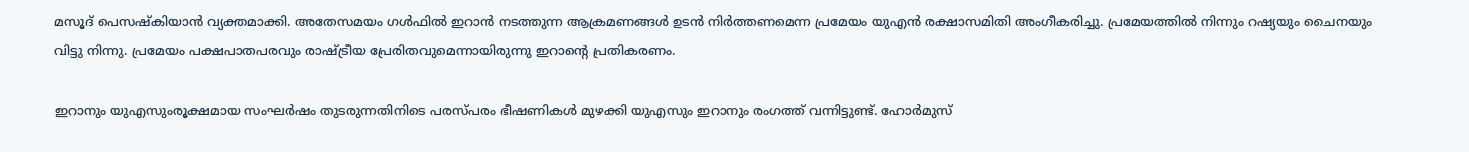മസൂദ് പെസഷ്കിയാൻ വ്യക്തമാക്കി. അതേസമയം ഗൾഫിൽ ഇറാൻ നടത്തുന്ന ആക്രമണങ്ങൾ ഉടൻ നിർത്തണമെന്ന പ്രമേയം യുഎൻ രക്ഷാസമിതി അംഗീകരിച്ചു. പ്രമേയത്തിൽ നിന്നും റഷ്യയും ചൈനയും വിട്ടു നിന്നു. പ്രമേയം പക്ഷപാതപരവും രാഷ്ട്രീയ പ്രേരിതവുമെന്നായിരുന്നു ഇറാന്‍റെ പ്രതികരണം.

ഇറാനും യുഎസുംരൂക്ഷമായ സംഘർഷം തുടരുന്നതിനിടെ പരസ്പരം ഭീഷണികൾ മുഴക്കി യുഎസും ഇറാനും രംഗത്ത് വന്നിട്ടുണ്ട്. ഹോർമുസ്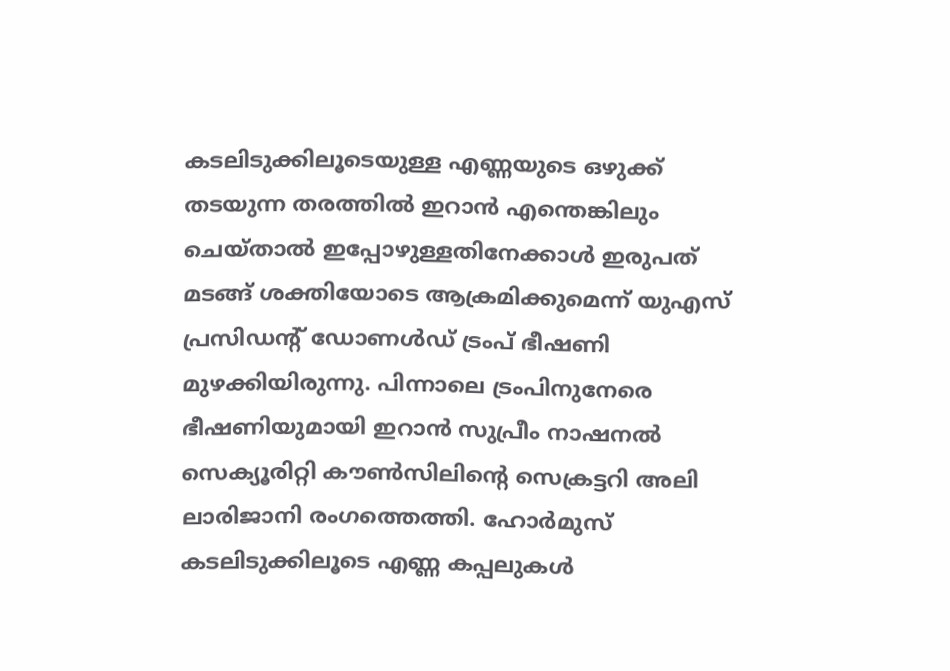കടലിടുക്കിലൂടെയുള്ള എണ്ണയുടെ ഒഴുക്ക് തടയുന്ന തരത്തിൽ ഇറാൻ എന്തെങ്കിലും ചെയ്താൽ ഇപ്പോഴുള്ളതിനേക്കാൾ ഇരുപത് മടങ്ങ് ശക്തിയോടെ ആക്രമിക്കുമെന്ന് യുഎസ് പ്രസിഡന്റ് ഡോണൾഡ് ട്രംപ് ഭീഷണി മുഴക്കിയിരുന്നു. പിന്നാലെ ട്രംപിനുനേരെ ഭീഷണിയുമായി ഇറാൻ സുപ്രീം നാഷനൽ സെക്യൂരിറ്റി കൗൺസിലിന്റെ സെക്രട്ടറി അലി ലാരിജാനി രംഗത്തെത്തി. ഹോർമുസ് കടലിടുക്കിലൂടെ എണ്ണ കപ്പലുകൾ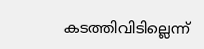കടത്തിവിടില്ലെന്ന്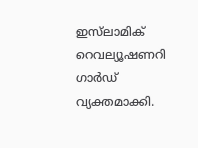ഇസ്‌ലാമിക് റെവല്യൂഷണറി ഗാർഡ് വ്യക്തമാക്കി.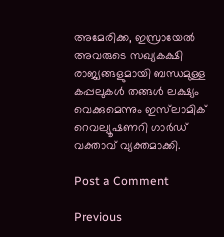അമേരിക്ക, ഇസ്രായേൽ അവരുടെ സഖ്യകക്ഷി രാജ്യങ്ങളുമായി ബന്ധമുള്ള കപ്പലുകൾ തങ്ങൾ ലക്ഷ്യം വെക്കുമെന്നും ഇസ്‌ലാമിക് റെവല്യൂഷണറി ഗാർഡ് വക്താവ് വ്യക്തമാക്കി.

Post a Comment

Previous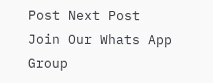Post Next Post
Join Our Whats App Group